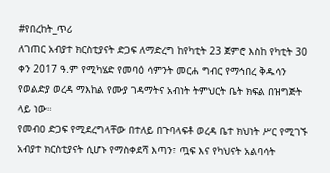#የበረከት_ጥሪ
ለገጠር አብያተ ክርስቲያናት ድጋፍ ለማድረግ ከየካቲት 23 ጀምሮ እስከ የካቲት 30 ቀን 2017 ዓ.ም የሚካሄድ የመባዕ ሳምንት መርሐ ግብር የማኅበረ ቅዱሳን የወልድያ ወረዳ ማእከል የሙያ ገዳማትና አብነት ትምህርት ቤት ክፍል በዝግጅት ላይ ነው።
የመብዐ ድጋፍ የሚደረግላቸው በተለይ በጉባላፍቶ ወረዳ ቤተ ክህነት ሥር የሚገኙ አብያተ ክርስቲያናት ሲሆኑ የማስቀደሻ እጣን፣ ጧፍ እና የካህናት አልባሳት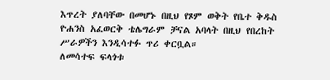እጥረት ያለባቸው በመሆኑ በዚህ የጾም ወቅት የቤተ ቅዱስ ዮሐንስ አፈወርቅ ቴሌግራም ቻናል አባላት በዚህ የበረከት ሥራዎችን እንዲሳተፉ ጥሪ ቀርቧል።
ለመሳተፍ ፍላጎቱ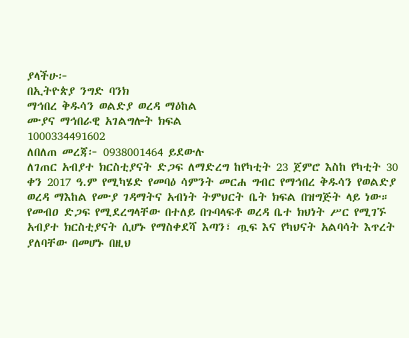ያላችሁ፦
በኢትዮጵያ ንግድ ባንክ
ማኅበረ ቅዱሳን ወልድያ ወረዳ ማዕከል
ሙያና ማኅበራዊ አገልግሎት ክፍል
1000334491602
ለበለጠ መረጃ፦ 0938001464 ይደውሉ
ለገጠር አብያተ ክርስቲያናት ድጋፍ ለማድረግ ከየካቲት 23 ጀምሮ እስከ የካቲት 30 ቀን 2017 ዓ.ም የሚካሄድ የመባዕ ሳምንት መርሐ ግብር የማኅበረ ቅዱሳን የወልድያ ወረዳ ማእከል የሙያ ገዳማትና አብነት ትምህርት ቤት ክፍል በዝግጅት ላይ ነው።
የመብዐ ድጋፍ የሚደረግላቸው በተለይ በጉባላፍቶ ወረዳ ቤተ ክህነት ሥር የሚገኙ አብያተ ክርስቲያናት ሲሆኑ የማስቀደሻ እጣን፣ ጧፍ እና የካህናት አልባሳት እጥረት ያለባቸው በመሆኑ በዚህ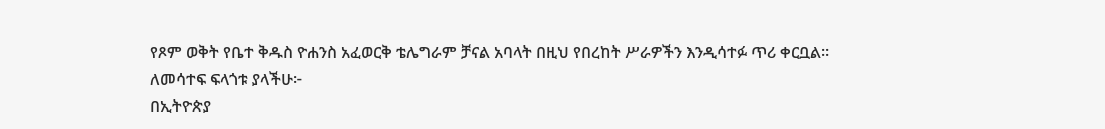የጾም ወቅት የቤተ ቅዱስ ዮሐንስ አፈወርቅ ቴሌግራም ቻናል አባላት በዚህ የበረከት ሥራዎችን እንዲሳተፉ ጥሪ ቀርቧል።
ለመሳተፍ ፍላጎቱ ያላችሁ፦
በኢትዮጵያ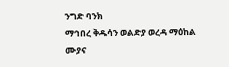ንግድ ባንክ
ማኅበረ ቅዱሳን ወልድያ ወረዳ ማዕከል
ሙያና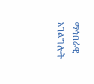ማኅበራዊ አገልግሎት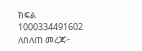ክፍል
1000334491602
ለበለጠ መረጃ፦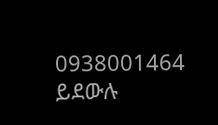0938001464 ይደውሉ